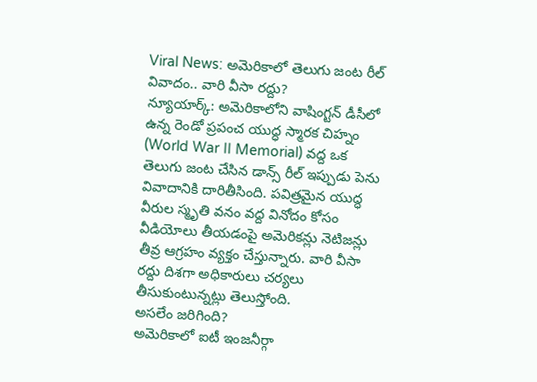Viral News: అమెరికాలో తెలుగు జంట రీల్ వివాదం.. వారి వీసా రద్దు?
న్యూయార్క్: అమెరికాలోని వాషింగ్టన్ డీసీలో ఉన్న రెండో ప్రపంచ యుద్ధ స్మారక చిహ్నం (World War II Memorial) వద్ద ఒక తెలుగు జంట చేసిన డాన్స్ రీల్ ఇప్పుడు పెను వివాదానికి దారితీసింది. పవిత్రమైన యుద్ధ వీరుల స్మృతి వనం వద్ద వినోదం కోసం వీడియోలు తీయడంపై అమెరికన్లు నెటిజన్లు తీవ్ర ఆగ్రహం వ్యక్తం చేస్తున్నారు. వారి వీసా రద్దు దిశగా అధికారులు చర్యలు తీసుకుంటున్నట్లు తెలుస్తోంది.
అసలేం జరిగింది?
అమెరికాలో ఐటీ ఇంజనీర్గా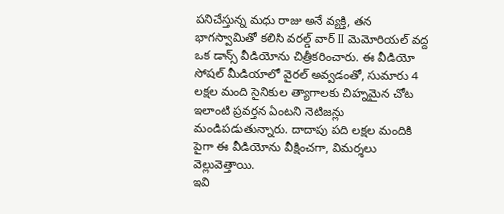పనిచేస్తున్న మధు రాజు అనే వ్యక్తి, తన భాగస్వామితో కలిసి వరల్డ్ వార్ II మెమోరియల్ వద్ద ఒక డాన్స్ వీడియోను చిత్రీకరించారు. ఈ వీడియో సోషల్ మీడియాలో వైరల్ అవ్వడంతో, సుమారు 4 లక్షల మంది సైనికుల త్యాగాలకు చిహ్నమైన చోట ఇలాంటి ప్రవర్తన ఏంటని నెటిజన్లు మండిపడుతున్నారు. దాదాపు పది లక్షల మందికి పైగా ఈ వీడియోను వీక్షించగా, విమర్శలు వెల్లువెత్తాయి.
ఇవి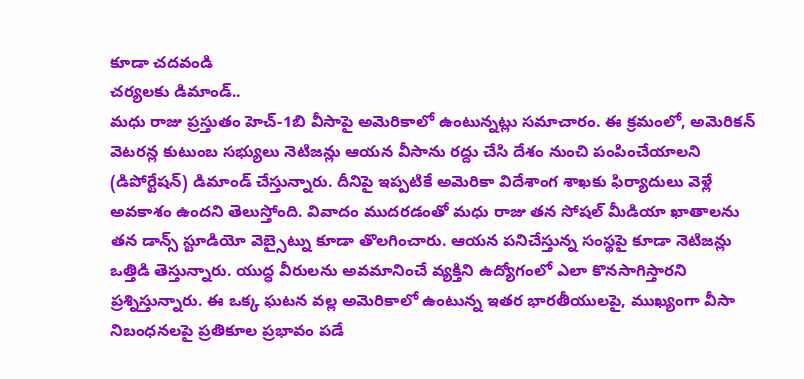కూడా చదవండి
చర్యలకు డిమాండ్..
మధు రాజు ప్రస్తుతం హెచ్-1బి వీసాపై అమెరికాలో ఉంటున్నట్లు సమాచారం. ఈ క్రమంలో, అమెరికన్ వెటరన్ల కుటుంబ సభ్యులు నెటిజన్లు ఆయన వీసాను రద్దు చేసి దేశం నుంచి పంపించేయాలని (డిపోర్టేషన్) డిమాండ్ చేస్తున్నారు. దీనిపై ఇప్పటికే అమెరికా విదేశాంగ శాఖకు ఫిర్యాదులు వెళ్లే అవకాశం ఉందని తెలుస్తోంది. వివాదం ముదరడంతో మధు రాజు తన సోషల్ మీడియా ఖాతాలను తన డాన్స్ స్టూడియో వెబ్సైట్ను కూడా తొలగించారు. ఆయన పనిచేస్తున్న సంస్థపై కూడా నెటిజన్లు ఒత్తిడి తెస్తున్నారు. యుద్ధ వీరులను అవమానించే వ్యక్తిని ఉద్యోగంలో ఎలా కొనసాగిస్తారని ప్రశ్నిస్తున్నారు. ఈ ఒక్క ఘటన వల్ల అమెరికాలో ఉంటున్న ఇతర భారతీయులపై, ముఖ్యంగా వీసా నిబంధనలపై ప్రతికూల ప్రభావం పడే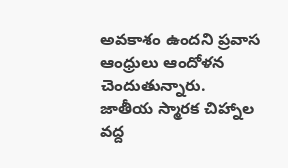అవకాశం ఉందని ప్రవాస ఆంధ్రులు ఆందోళన చెందుతున్నారు.
జాతీయ స్మారక చిహ్నాల వద్ద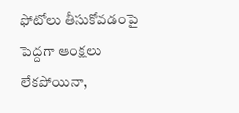ఫోటోలు తీసుకోవడంపై పెద్దగా ఆంక్షలు లేకపోయినా,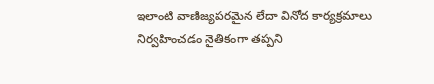ఇలాంటి వాణిజ్యపరమైన లేదా వినోద కార్యక్రమాలు నిర్వహించడం నైతికంగా తప్పని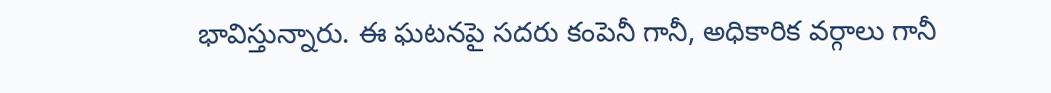భావిస్తున్నారు. ఈ ఘటనపై సదరు కంపెనీ గానీ, అధికారిక వర్గాలు గానీ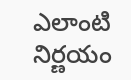ఎలాంటి నిర్ణయం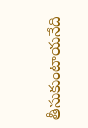తీసుకుంటాయనేది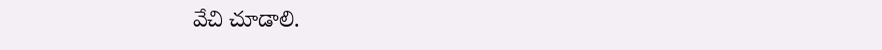వేచి చూడాలి.